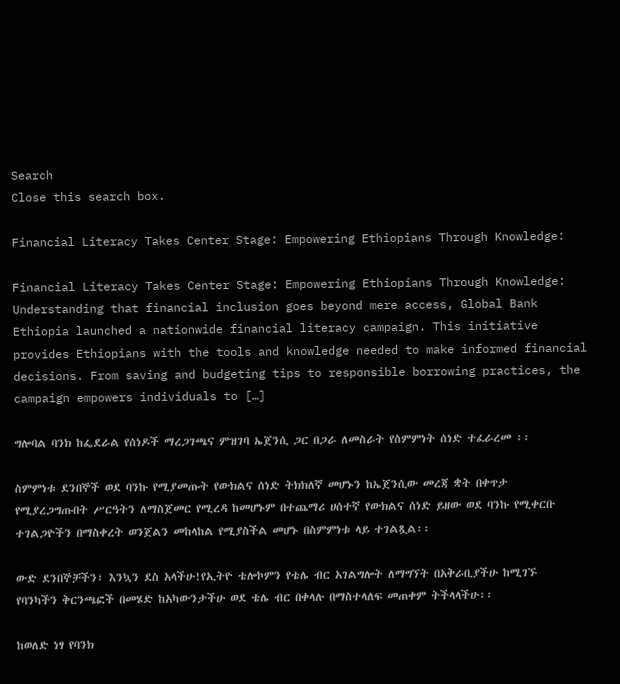Search
Close this search box.

Financial Literacy Takes Center Stage: Empowering Ethiopians Through Knowledge:

Financial Literacy Takes Center Stage: Empowering Ethiopians Through Knowledge: Understanding that financial inclusion goes beyond mere access, Global Bank Ethiopia launched a nationwide financial literacy campaign. This initiative provides Ethiopians with the tools and knowledge needed to make informed financial decisions. From saving and budgeting tips to responsible borrowing practices, the campaign empowers individuals to […]

ግሎባል ባንክ ከፌደራል የሰነዶች ማረጋገጫና ምዝገባ ኤጀንሲ ጋር በጋራ ለመስራት የስምምነት ሰነድ ተፈራረመ ፡፡

ስምምነቱ ደንበኞች ወደ ባንኩ የሚያመጡት የውክልና ሰነድ ትክክለኛ መሆኑን ከኤጀንሲው መረጃ ቋት በቀጥታ የሚያረጋግጡበት ሥርዓትን ለማስጀመር የሚረዳ ከመሆኑም በተጨማሪ ሀሰተኛ የውክልና ሰነድ ይዘው ወደ ባንኩ የሚቀርቡ ተገልጋዮችን በማስቀረት ወንጀልን መከላከል የሚያስችል መሆኑ በስምምነቱ ላይ ተገልጿል፡፡

ውድ ደንበኞቻችን፣ እንኳን ደስ አላችሁ!የኢትዮ ቴሎኮምን የቴሌ ብር አገልግሎት ለማግኘት በአቅራቢያችሁ ከሚገኙ የባንካችን ቅርንጫፎች በመሄድ ከአካውንታችሁ ወደ ቴሌ ብር በቀላሉ በማስተላለፍ መጠቀም ትችላላችሁ፡፡

ከወለድ ነፃ የባንክ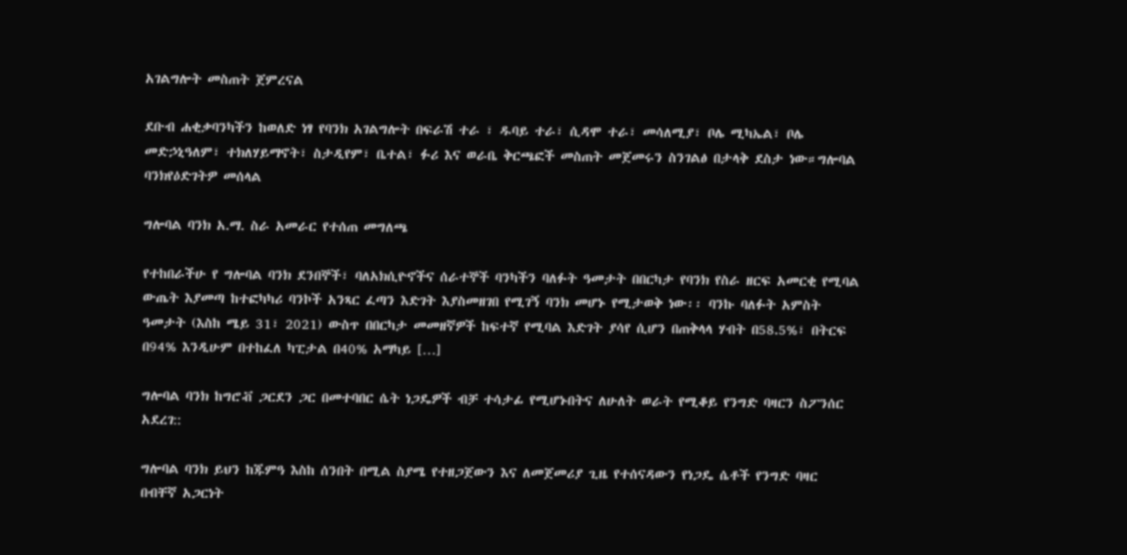አገልግሎት መስጠት ጀምረናል

ደቡብ ሐቂቃባንካችን ከወለድ ነፃ የባንክ አገልግሎት በፍራሽ ተራ ፣ ዱባይ ተራ፣ ሲዳሞ ተራ፣ መሳለሚያ፣ ቦሌ ሚካኤል፣ ቦሌ መድኃኒዓለም፣ ተክለሃይማኖት፣ ስታዲየም፣ ቤተል፣ ፉሪ እና ወራቤ ቅርጫፎች መስጠት መጀመሩን ስንገልፅ በታላቅ ደስታ ነው።ግሎባል ባንክየዕድገትዎ መሰላል

ግሎባል ባንክ አ.ማ. ስራ አመራር የተሰጠ መግለጫ

የተከበራችሁ የ ግሎባል ባንክ ደንበኞች፣ ባለአክሲዮኖችና ሰራተኞች ባንካችን ባለፉት ዓመታት በበርካታ የባንክ የስራ ዘርፍ አመርቂ የሚባል ውጤት እያመጣ ከተፎካካሪ ባንኮች አንጻር ፈጣን እድገት እያስመዘገበ የሚገኝ ባንክ መሆኑ የሚታወቅ ነው፡፡ ባንኩ ባለፉት አምስት ዓመታት (እስከ ሜይ 31፣ 2021) ውስጥ በበርካታ መመዘኛዎች ከፍተኛ የሚባል እድገት ያሳየ ሲሆን በጠቅላላ ሃብት በ58.5%፣ በትርፍ በ94% እንዲሁም በተከፈለ ካፒታል በ40% አማካይ […]

ግሎባል ባንክ ከግሮቭ ጋርደን ጋር በመተባበር ሴት ነጋዴዎች ብቻ ተሳታፊ የሚሆኑበትና ለሁለት ወራት የሚቆይ የንግድ ባዛርን ስፖንሰር አደረገ::

ግሎባል ባንክ ይህን ከጁምዓ እስከ ሰንበት በሚል ስያሜ የተዘጋጀውን እና ለመጀመሪያ ጊዜ የተሰናዳውን የነጋዴ ሴቶች የንግድ ባዛር በብቸኛ አጋርነት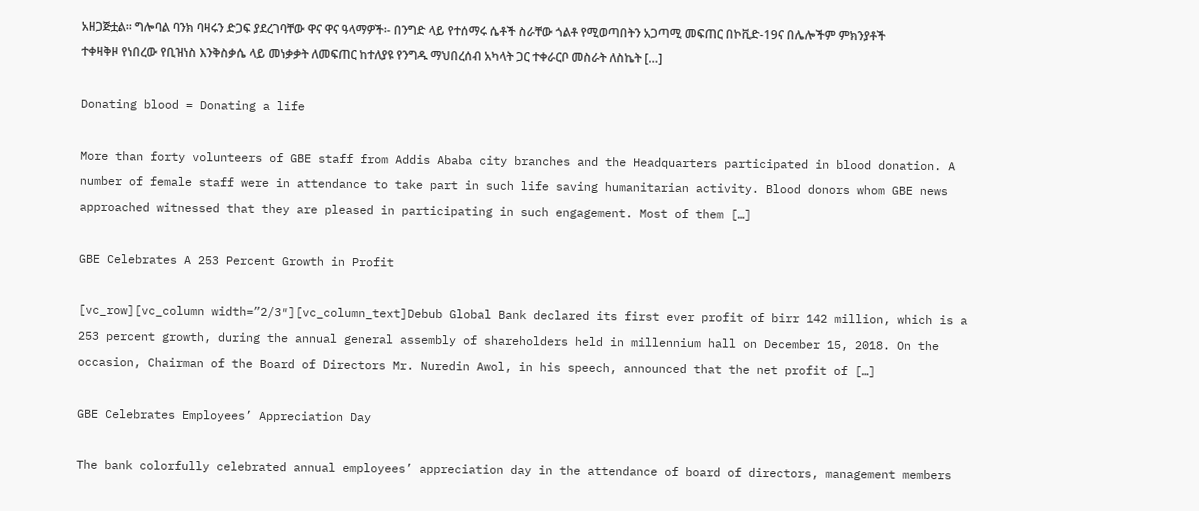አዘጋጅቷል፡፡ ግሎባል ባንክ ባዛሩን ድጋፍ ያደረገባቸው ዋና ዋና ዓላማዎች፡- በንግድ ላይ የተሰማሩ ሴቶች ስራቸው ጎልቶ የሚወጣበትን አጋጣሚ መፍጠር በኮቪድ-19ና በሌሎችም ምክንያቶች ተቀዛቅዞ የነበረው የቢዝነስ እንቅስቃሴ ላይ መነቃቃት ለመፍጠር ከተለያዩ የንግዱ ማህበረሰብ አካላት ጋር ተቀራርቦ መስራት ለስኬት […]

Donating blood = Donating a life

More than forty volunteers of GBE staff from Addis Ababa city branches and the Headquarters participated in blood donation. A number of female staff were in attendance to take part in such life saving humanitarian activity. Blood donors whom GBE news approached witnessed that they are pleased in participating in such engagement. Most of them […]

GBE Celebrates A 253 Percent Growth in Profit

[vc_row][vc_column width=”2/3″][vc_column_text]Debub Global Bank declared its first ever profit of birr 142 million, which is a 253 percent growth, during the annual general assembly of shareholders held in millennium hall on December 15, 2018. On the occasion, Chairman of the Board of Directors Mr. Nuredin Awol, in his speech, announced that the net profit of […]

GBE Celebrates Employees’ Appreciation Day

The bank colorfully celebrated annual employees’ appreciation day in the attendance of board of directors, management members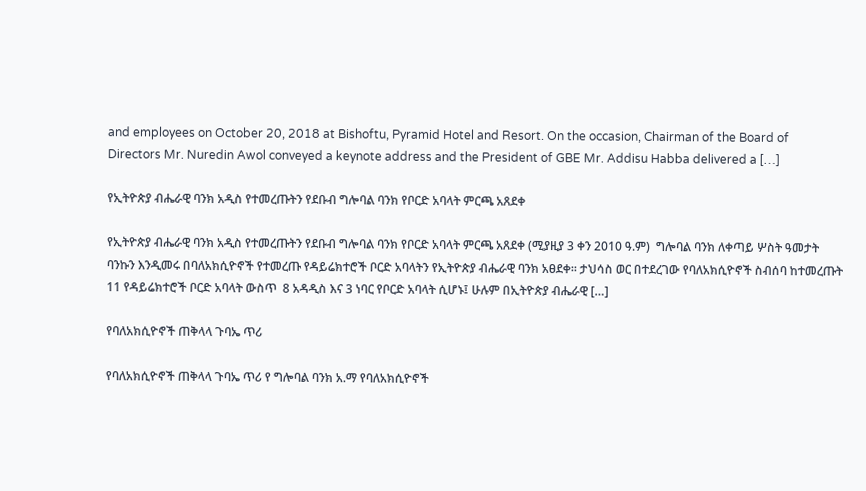and employees on October 20, 2018 at Bishoftu, Pyramid Hotel and Resort. On the occasion, Chairman of the Board of Directors Mr. Nuredin Awol conveyed a keynote address and the President of GBE Mr. Addisu Habba delivered a […]

የኢትዮጵያ ብሔራዊ ባንክ አዲስ የተመረጡትን የደቡብ ግሎባል ባንክ የቦርድ አባላት ምርጫ አጸደቀ

የኢትዮጵያ ብሔራዊ ባንክ አዲስ የተመረጡትን የደቡብ ግሎባል ባንክ የቦርድ አባላት ምርጫ አጸደቀ (ሚያዚያ 3 ቀን 2010 ዓ.ም)  ግሎባል ባንክ ለቀጣይ ሦስት ዓመታት ባንኩን እንዲመሩ በባለአክሲዮኖች የተመረጡ የዳይሬክተሮች ቦርድ አባላትን የኢትዮጵያ ብሔራዊ ባንክ አፀደቀ፡፡ ታህሳስ ወር በተደረገው የባለአክሲዮኖች ስብሰባ ከተመረጡት 11 የዳይሬክተሮች ቦርድ አባላት ውስጥ  8 አዳዲስ እና 3 ነባር የቦርድ አባላት ሲሆኑ፤ ሁሉም በኢትዮጵያ ብሔራዊ […]

የባለአክሲዮኖች ጠቅላላ ጉባኤ ጥሪ

የባለአክሲዮኖች ጠቅላላ ጉባኤ ጥሪ የ ግሎባል ባንክ አ.ማ የባለአክሲዮኖች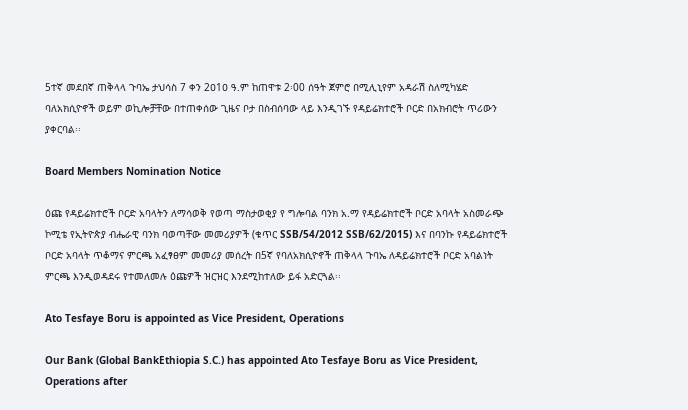5ተኛ መደበኛ ጠቅላላ ጉባኤ ታህሳስ 7 ቀን 2ዐ1ዐ ዓ.ም ከጠዋቱ 2፡00 ሰዓት ጀምሮ በሚሊኒየም አዳራሽ ስለሚካሄድ ባለአክሲዮኖች ወይም ወኪሎቻቸው በተጠቀሰው ጊዜና ቦታ በስብሰባው ላይ እንዲገኙ የዳይሬክተሮች ቦርድ በአክብሮት ጥሪውን ያቀርባል፡፡

Board Members Nomination Notice

ዕጩ የዳይሬክተሮች ቦርድ አባላትን ለማሳወቅ የወጣ ማስታወቂያ የ ግሎባል ባንክ አ.ማ የዳይሬክተሮች ቦርድ አባላት አስመራጭ ኮሚቴ የኢትዮጵያ ብሔራዊ ባንክ ባወጣቸው መመሪያዎች (ቁጥር SSB/54/2012 SSB/62/2015) እና በባንኩ የዳይሬክተሮች ቦርድ አባላት ጥቆማና ምርጫ አፈፃፀም መመሪያ መሰረት በ5ኛ የባለአክሲዮኖች ጠቅላላ ጉባኤ ለዳይሬክተሮች ቦርድ አባልነት ምርጫ እንዲወዳደሩ የተመለመሉ ዕጩዎች ዝርዝር እንደሚከተለው ይፋ አድርጓል፡፡

Ato Tesfaye Boru is appointed as Vice President, Operations

Our Bank (Global BankEthiopia S.C.) has appointed Ato Tesfaye Boru as Vice President, Operations after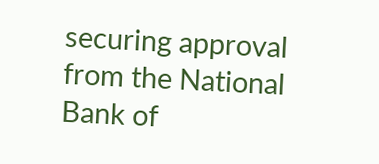securing approval from the National Bank of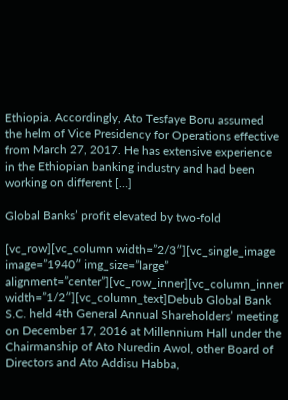Ethiopia. Accordingly, Ato Tesfaye Boru assumed the helm of Vice Presidency for Operations effective from March 27, 2017. He has extensive experience in the Ethiopian banking industry and had been working on different […]

Global Banks’ profit elevated by two-fold

[vc_row][vc_column width=”2/3″][vc_single_image image=”1940″ img_size=”large” alignment=”center”][vc_row_inner][vc_column_inner width=”1/2″][vc_column_text]Debub Global Bank S.C. held 4th General Annual Shareholders’ meeting on December 17, 2016 at Millennium Hall under the Chairmanship of Ato Nuredin Awol, other Board of Directors and Ato Addisu Habba,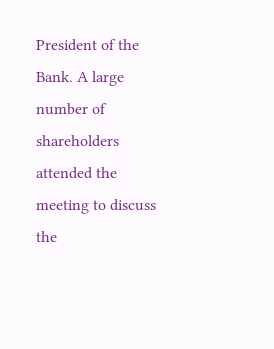President of the Bank. A large number of shareholders attended the meeting to discuss the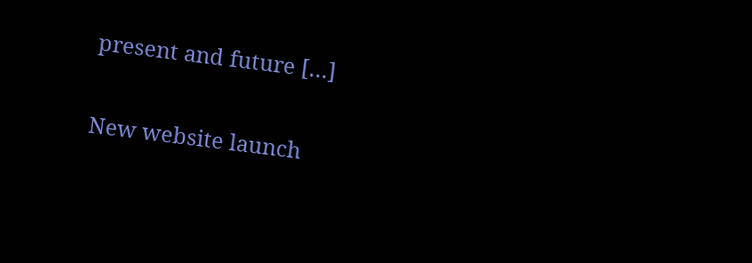present and future […]

New website launch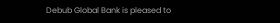Debub Global Bank is pleased to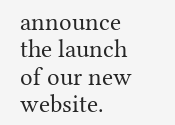announce the launch of our new website.